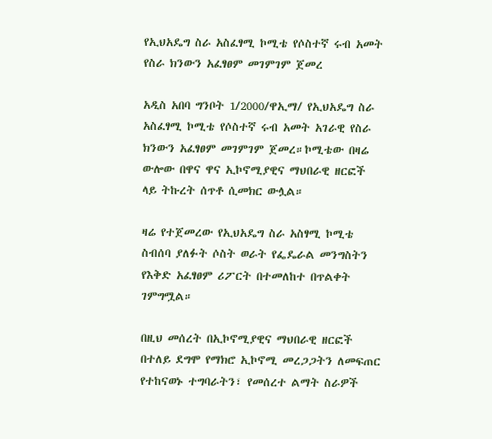የኢህአዴግ ስራ አስፈፃሚ ኮሚቴ የሶስተኛ ሩብ አመት የስራ ክንውን አፈፃፀም መገምገም ጀመረ

አዲስ አበባ ግንቦት 1/2000/ዋኢማ/ የኢህአዴግ ስራ አስፈፃሚ ኮሚቴ የሶስተኛ ሩብ አመት አገራዊ የስራ ክንውን አፈፃፀም መገምገም ጀመረ።ኮሚቴው በዛሬ ውሎው በዋና ዋና ኢኮኖሚያዊና ማህበራዊ ዘርፎች ላይ ትኩረት ሰጥቶ ሲመክር ውሏል።

ዛሬ የተጀመረው የኢህአዴግ ስራ አስፃሚ ኮሚቴ ስብሰባ ያለፉት ሶስት ወራት የፌዴራል መንግስትን የእቅድ አፈፃፀም ሪፖርት በተመለከተ በጥልቀት ገምግሟል።

በዚህ መሰረት በኢኮኖሚያዊና ማህበራዊ ዘርፎች በተለይ ደግሞ የማክሮ ኢኮኖሚ መረጋጋትን ለመፍጠር የተከናወኑ ተግባራትን፣ የመሰረተ ልማት ስራዎች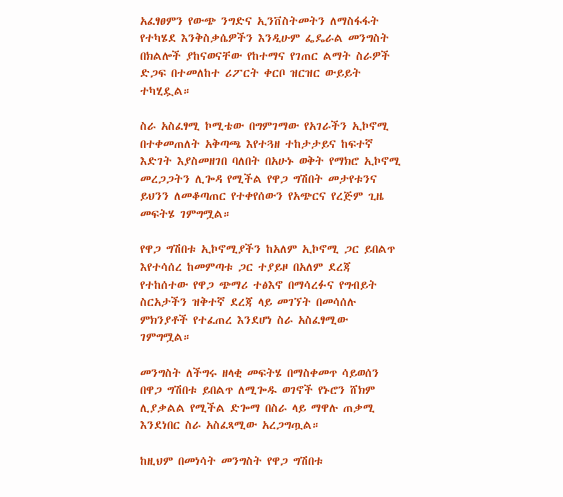አፈፃፀምን የውጭ ንግድና ኢንቨስትመትን ለማስፋፋት የተካሄደ እንቅስቃሴዎችን እንዲሁም ፌዴራል መንግስት በክልሎች ያከናወናቸው የከተማና የገጠር ልማት ስራዎች ድጋፍ በተመለከተ ሪፖርት ቀርቦ ዝርዝር ውይይት ተካሂዷል።

ስራ አስፈፃሚ ኮሚቴው በግምገማው የአገራችን ኢኮኖሚ በተቀመጠለት አቅጣጫ እየተጓዘ ተከታታይና ከፍተኛ እድገት እያስመዘገበ ባለበት በአሁኑ ወቅት የማክሮ ኢኮኖሚ መረጋጋትን ሊጐዳ የሚችል የዋጋ ግሽበት መታየቱንና ይህንን ለመቆጣጠር የተቀየሰውን የአጭርና የረጅም ጊዜ መፍትሄ ገምግሟል።

የዋጋ ግሽበቱ ኢኮኖሚያችን ከአለም ኢኮኖሚ ጋር ይበልጥ እየተሳሰረ ከመምጣቱ ጋር ተያይዞ በአለም ደረጃ የተከሰተው የዋጋ ጭማሪ ተፅእኖ በማሳረፉና የግብይት ስርአታችን ዝቅተኛ ደረጃ ላይ መገኘት በመሳሰሉ ምክንያቶች የተፈጠረ እንደሆነ ስራ አስፈፃሚው ገምግሟል።

መንግስት ለችግሩ ዘላቂ መፍትሄ በማስቀመጥ ሳይወሰን በዋጋ ግሽበቱ ይበልጥ ለሚጐዱ ወገኖች የኑሮን ሸክም ሊያቃልል የሚችል ድጐማ በስራ ላይ ማዋሉ ጠቃሚ እንደነበር ስራ አስፈጻሚው አረጋግጧል።

ከዚህም በመነሳት መንግስት የዋጋ ግሽበቱ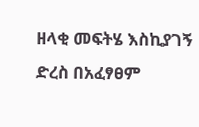ዘላቂ መፍትሄ እስኪያገኝ ድረስ በአፈፃፀም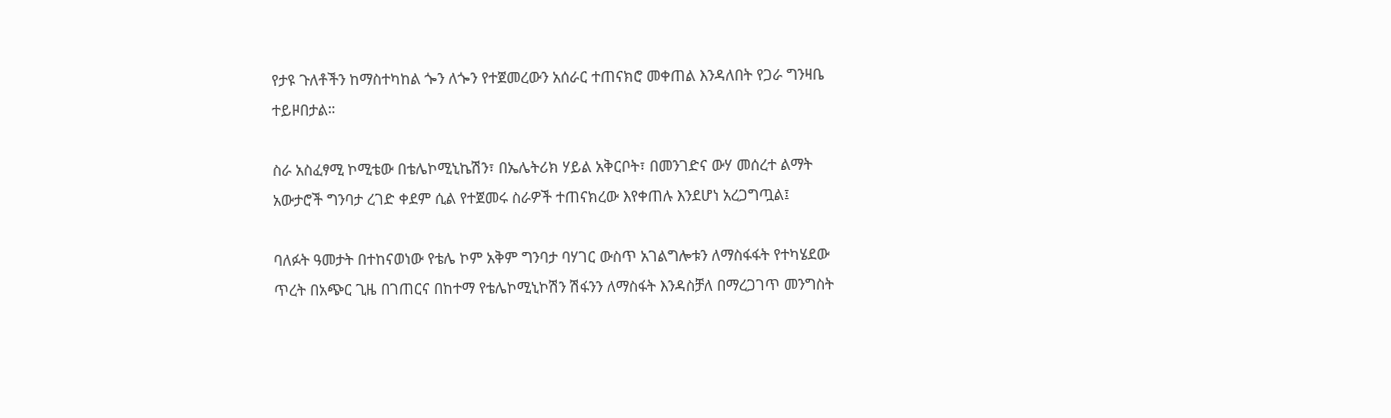የታዩ ጉለቶችን ከማስተካከል ጐን ለጐን የተጀመረውን አሰራር ተጠናክሮ መቀጠል እንዳለበት የጋራ ግንዛቤ ተይዞበታል።

ስራ አስፈፃሚ ኮሚቴው በቴሌኮሚኒኬሽን፣ በኤሌትሪክ ሃይል አቅርቦት፣ በመንገድና ውሃ መሰረተ ልማት አውታሮች ግንባታ ረገድ ቀደም ሲል የተጀመሩ ስራዎች ተጠናክረው እየቀጠሉ እንደሆነ አረጋግጧል፤

ባለፉት ዓመታት በተከናወነው የቴሌ ኮም አቅም ግንባታ ባሃገር ውስጥ አገልግሎቱን ለማስፋፋት የተካሄደው ጥረት በአጭር ጊዜ በገጠርና በከተማ የቴሌኮሚኒኮሽን ሽፋንን ለማስፋት እንዳስቻለ በማረጋገጥ መንግስት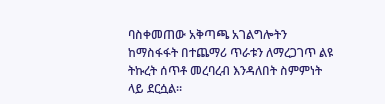ባስቀመጠው አቅጣጫ አገልግሎትን ከማስፋፋት በተጨማሪ ጥራቱን ለማረጋገጥ ልዩ ትኩረት ሰጥቶ መረባረብ እንዳለበት ስምምነት ላይ ደርሷል።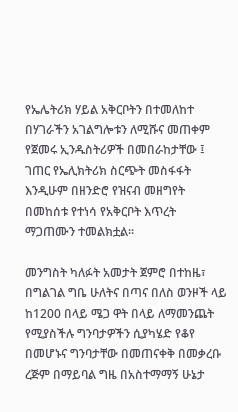የኤሌትሪክ ሃይል አቅርቦትን በተመለከተ በሃገራችን አገልግሎቱን ለሚሹና መጠቀም የጀመሩ ኢንዱስትሪዎች በመበራከታቸው ፤ ገጠር የኤሊክትሪክ ስርጭት መስፋፋት እንዲሁም በዘንድሮ የዝናብ መዘግየት በመከሰቱ የተነሳ የአቅርቦት እጥረት ማጋጠሙን ተመልክቷል።

መንግስት ካለፉት አመታት ጀምሮ በተከዜ፣ በግልገል ግቤ ሁለትና በጣና በለስ ወንዞች ላይ ከ1200 በላይ ሜጋ ዋት በላይ ለማመንጨት የሚያስችሉ ግንባታዎችን ሲያካሄድ የቆየ በመሆኑና ግንባታቸው በመጠናቀቅ በመቃረቡ ረጅም በማይባል ግዜ በአስተማማኝ ሁኔታ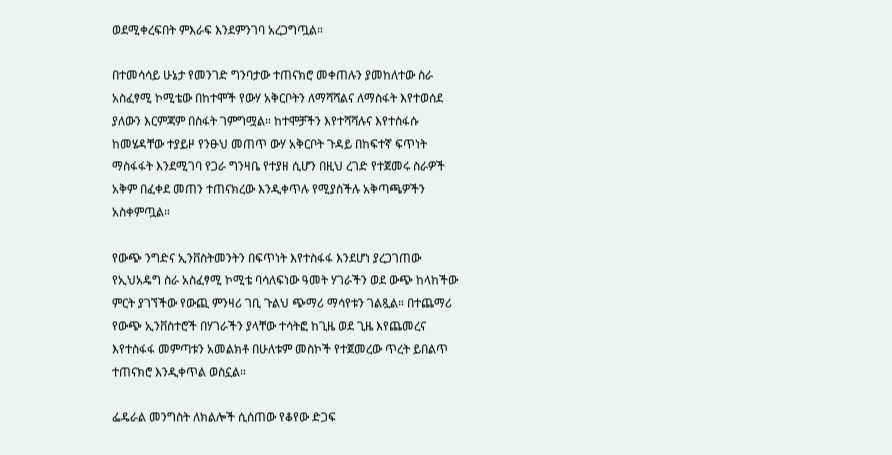ወደሚቀረፍበት ምእራፍ እንደምንገባ አረጋግጧል።

በተመሳሳይ ሁኔታ የመንገድ ግንባታው ተጠናክሮ መቀጠሉን ያመከለተው ስራ አስፈፃሚ ኮሚቴው በከተሞች የውሃ አቅርቦትን ለማሻሻልና ለማስፋት እየተወሰደ ያለውን እርምጃም በስፋት ገምግሟል። ከተሞቻችን እየተሻሻሉና እየተስፋሱ ከመሄዳቸው ተያይዞ የንፁህ መጠጥ ውሃ አቅርቦት ጉዳይ በከፍተኛ ፍጥነት ማስፋፋት እንደሚገባ የጋራ ግንዛቤ የተያዘ ሲሆን በዚህ ረገድ የተጀመሩ ስራዎች አቅም በፈቀደ መጠን ተጠናክረው እንዲቀጥሉ የሚያስችሉ አቅጣጫዎችን አስቀምጧል።

የውጭ ንግድና ኢንቨስትመንትን በፍጥነት እየተስፋፋ እንደሆነ ያረጋገጠው የኢህአዴግ ስራ አስፈፃሚ ኮሚቴ ባሳለፍነው ዓመት ሃገራችን ወደ ውጭ ከላከችው ምርት ያገኘችው የውጪ ምንዛሪ ገቢ ጉልህ ጭማሪ ማሳየቱን ገልጿል። በተጨማሪ የውጭ ኢንቨስተሮች በሃገራችን ያላቸው ተሳትፎ ከጊዜ ወደ ጊዜ እየጨመረና እየተስፋፋ መምጣቱን አመልክቶ በሁለቱም መስኮች የተጀመረው ጥረት ይበልጥ ተጠናክሮ እንዲቀጥል ወስኗል።

ፌዴራል መንግስት ለክልሎች ሲሰጠው የቆየው ድጋፍ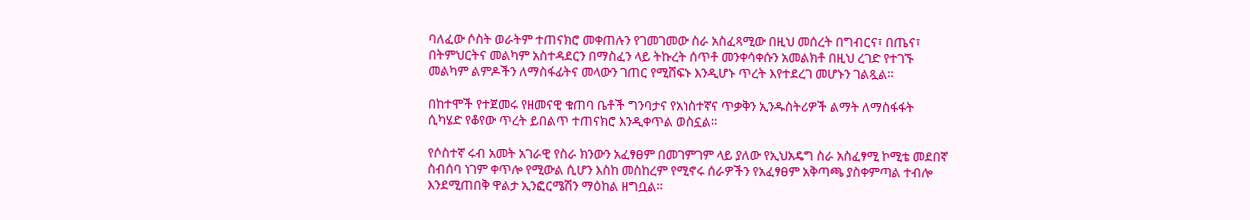ባለፈው ሶስት ወራትም ተጠናክሮ መቀጠሉን የገመገመው ስራ አስፈጻሚው በዚህ መሰረት በግብርና፣ በጤና፣ በትምህርትና መልካም አስተዳደርን በማስፈን ላይ ትኩረት ሰጥቶ መንቀሳቀሱን አመልክቶ በዚህ ረገድ የተገኙ መልካም ልምዶችን ለማስፋፊትና መላውን ገጠር የሚሸፍኑ እንዲሆኑ ጥረት እየተደረገ መሆኑን ገልጿል።

በከተሞች የተጀመሩ የዘመናዊ ቁጠባ ቤቶች ግንባታና የአነስተኛና ጥቃቅን ኢንዱስትሪዎች ልማት ለማስፋፋት ሲካሄድ የቆየው ጥረት ይበልጥ ተጠናክሮ እንዲቀጥል ወስኗል።

የሶስተኛ ሩብ አመት አገራዊ የስራ ክንውን አፈፃፀም በመገምገም ላይ ያለው የኢህአዴግ ስራ አስፈፃሚ ኮሚቴ መደበኛ ስብሰባ ነገም ቀጥሎ የሚውል ሲሆን እስከ መስከረም የሚኖሩ ሰራዎችን የአፈፃፀም አቅጣጫ ያስቀምጣል ተብሎ እንደሚጠበቅ ዋልታ ኢንፎርሜሽን ማዕከል ዘግቧል።